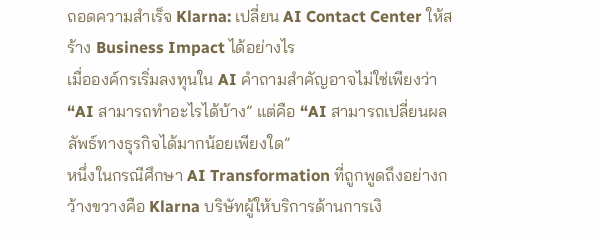ถอดความสำเร็จ Klarna: เปลี่ยน AI Contact Center ให้สร้าง Business Impact ได้อย่างไร
เมื่อองค์กรเริ่มลงทุนใน AI คำถามสำคัญอาจไม่ใช่เพียงว่า “AI สามารถทำอะไรได้บ้าง” แต่คือ “AI สามารถเปลี่ยนผลลัพธ์ทางธุรกิจได้มากน้อยเพียงใด”
หนึ่งในกรณีศึกษา AI Transformation ที่ถูกพูดถึงอย่างกว้างขวางคือ Klarna บริษัทผู้ให้บริการด้านการเงิ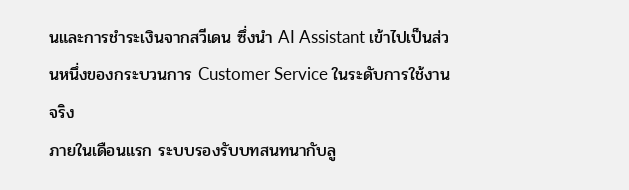นและการชำระเงินจากสวีเดน ซึ่งนำ AI Assistant เข้าไปเป็นส่วนหนึ่งของกระบวนการ Customer Service ในระดับการใช้งานจริง
ภายในเดือนแรก ระบบรองรับบทสนทนากับลู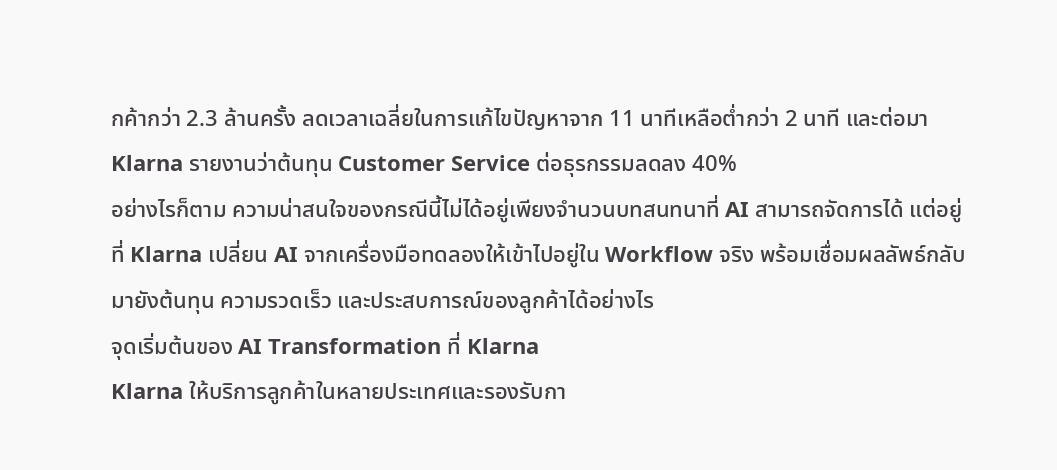กค้ากว่า 2.3 ล้านครั้ง ลดเวลาเฉลี่ยในการแก้ไขปัญหาจาก 11 นาทีเหลือต่ำกว่า 2 นาที และต่อมา Klarna รายงานว่าต้นทุน Customer Service ต่อธุรกรรมลดลง 40%
อย่างไรก็ตาม ความน่าสนใจของกรณีนี้ไม่ได้อยู่เพียงจำนวนบทสนทนาที่ AI สามารถจัดการได้ แต่อยู่ที่ Klarna เปลี่ยน AI จากเครื่องมือทดลองให้เข้าไปอยู่ใน Workflow จริง พร้อมเชื่อมผลลัพธ์กลับมายังต้นทุน ความรวดเร็ว และประสบการณ์ของลูกค้าได้อย่างไร
จุดเริ่มต้นของ AI Transformation ที่ Klarna
Klarna ให้บริการลูกค้าในหลายประเทศและรองรับกา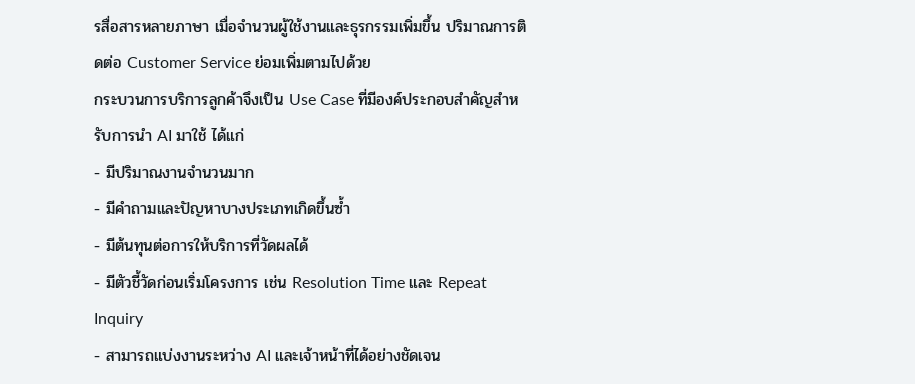รสื่อสารหลายภาษา เมื่อจำนวนผู้ใช้งานและธุรกรรมเพิ่มขึ้น ปริมาณการติดต่อ Customer Service ย่อมเพิ่มตามไปด้วย
กระบวนการบริการลูกค้าจึงเป็น Use Case ที่มีองค์ประกอบสำคัญสำหรับการนำ AI มาใช้ ได้แก่
- มีปริมาณงานจำนวนมาก
- มีคำถามและปัญหาบางประเภทเกิดขึ้นซ้ำ
- มีต้นทุนต่อการให้บริการที่วัดผลได้
- มีตัวชี้วัดก่อนเริ่มโครงการ เช่น Resolution Time และ Repeat Inquiry
- สามารถแบ่งงานระหว่าง AI และเจ้าหน้าที่ได้อย่างชัดเจน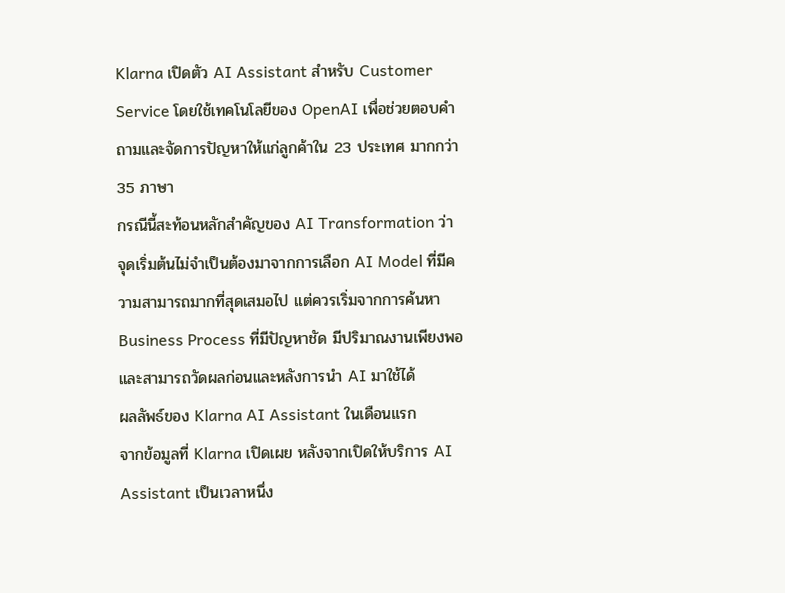Klarna เปิดตัว AI Assistant สำหรับ Customer Service โดยใช้เทคโนโลยีของ OpenAI เพื่อช่วยตอบคำถามและจัดการปัญหาให้แก่ลูกค้าใน 23 ประเทศ มากกว่า 35 ภาษา
กรณีนี้สะท้อนหลักสำคัญของ AI Transformation ว่า จุดเริ่มต้นไม่จำเป็นต้องมาจากการเลือก AI Model ที่มีความสามารถมากที่สุดเสมอไป แต่ควรเริ่มจากการค้นหา Business Process ที่มีปัญหาชัด มีปริมาณงานเพียงพอ และสามารถวัดผลก่อนและหลังการนำ AI มาใช้ได้
ผลลัพธ์ของ Klarna AI Assistant ในเดือนแรก
จากข้อมูลที่ Klarna เปิดเผย หลังจากเปิดให้บริการ AI Assistant เป็นเวลาหนึ่ง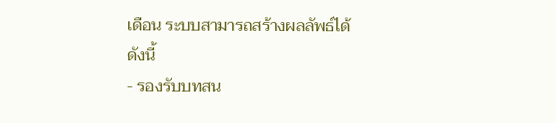เดือน ระบบสามารถสร้างผลลัพธ์ได้ดังนี้
- รองรับบทสน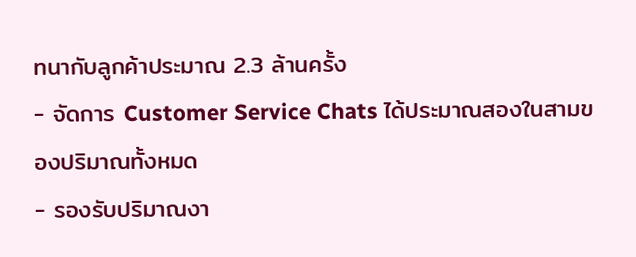ทนากับลูกค้าประมาณ 2.3 ล้านครั้ง
- จัดการ Customer Service Chats ได้ประมาณสองในสามของปริมาณทั้งหมด
- รองรับปริมาณงา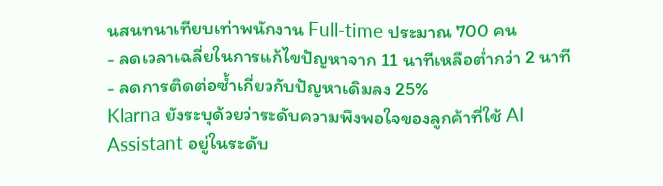นสนทนาเทียบเท่าพนักงาน Full-time ประมาณ 700 คน
- ลดเวลาเฉลี่ยในการแก้ไขปัญหาจาก 11 นาทีเหลือต่ำกว่า 2 นาที
- ลดการติดต่อซ้ำเกี่ยวกับปัญหาเดิมลง 25%
Klarna ยังระบุด้วยว่าระดับความพึงพอใจของลูกค้าที่ใช้ AI Assistant อยู่ในระดับ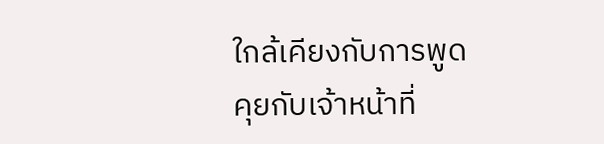ใกล้เคียงกับการพูดคุยกับเจ้าหน้าที่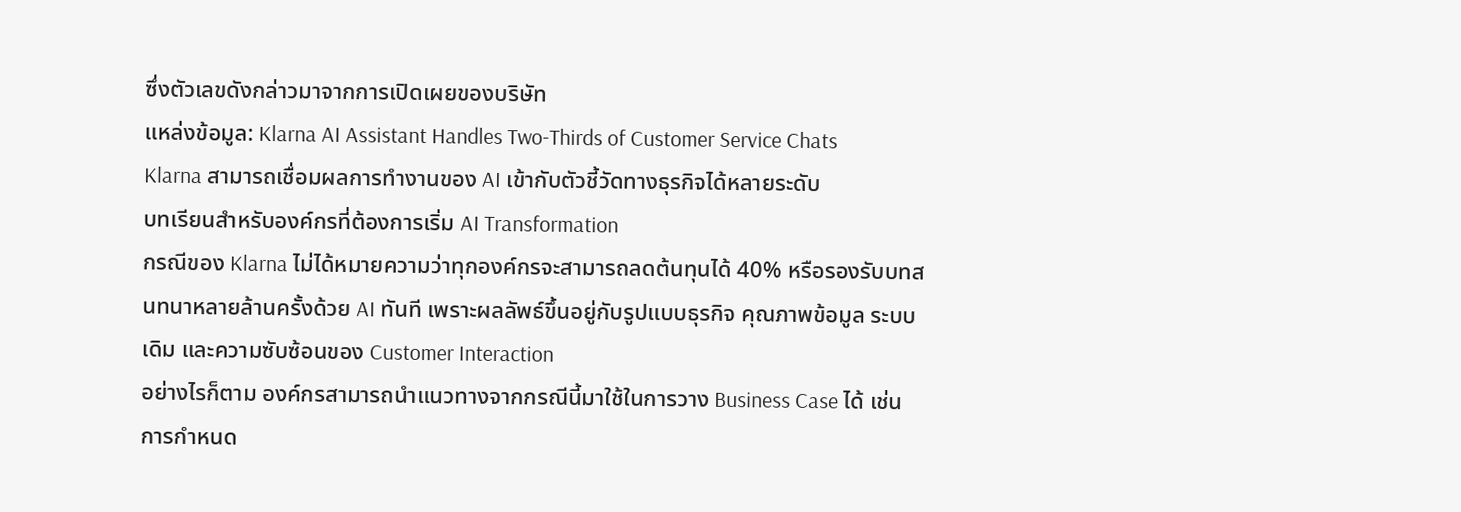ซึ่งตัวเลขดังกล่าวมาจากการเปิดเผยของบริษัท
แหล่งข้อมูล: Klarna AI Assistant Handles Two-Thirds of Customer Service Chats
Klarna สามารถเชื่อมผลการทำงานของ AI เข้ากับตัวชี้วัดทางธุรกิจได้หลายระดับ
บทเรียนสำหรับองค์กรที่ต้องการเริ่ม AI Transformation
กรณีของ Klarna ไม่ได้หมายความว่าทุกองค์กรจะสามารถลดต้นทุนได้ 40% หรือรองรับบทสนทนาหลายล้านครั้งด้วย AI ทันที เพราะผลลัพธ์ขึ้นอยู่กับรูปแบบธุรกิจ คุณภาพข้อมูล ระบบเดิม และความซับซ้อนของ Customer Interaction
อย่างไรก็ตาม องค์กรสามารถนำแนวทางจากกรณีนี้มาใช้ในการวาง Business Case ได้ เช่น การกำหนด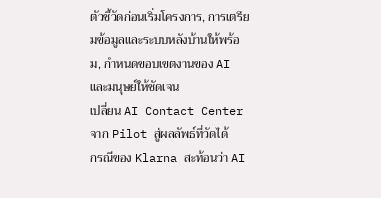ตัวชี้วัดก่อนเริ่มโครงการ, การเตรียมข้อมูลและระบบหลังบ้านให้พร้อม, กำหนดขอบเขตงานของ AI และมนุษย์ให้ชัดเจน
เปลี่ยน AI Contact Center จาก Pilot สู่ผลลัพธ์ที่วัดได้
กรณีของ Klarna สะท้อนว่า AI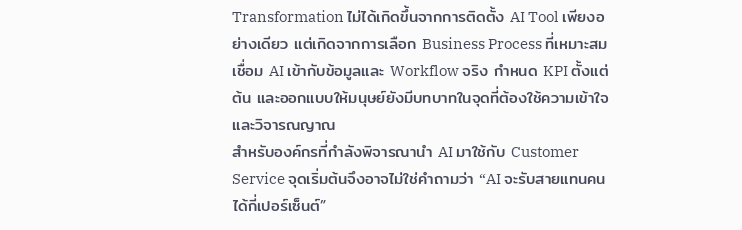Transformation ไม่ได้เกิดขึ้นจากการติดตั้ง AI Tool เพียงอย่างเดียว แต่เกิดจากการเลือก Business Process ที่เหมาะสม เชื่อม AI เข้ากับข้อมูลและ Workflow จริง กำหนด KPI ตั้งแต่ต้น และออกแบบให้มนุษย์ยังมีบทบาทในจุดที่ต้องใช้ความเข้าใจและวิจารณญาณ
สำหรับองค์กรที่กำลังพิจารณานำ AI มาใช้กับ Customer Service จุดเริ่มต้นจึงอาจไม่ใช่คำถามว่า “AI จะรับสายแทนคนได้กี่เปอร์เซ็นต์”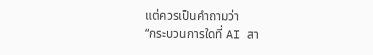แต่ควรเป็นคำถามว่า
“กระบวนการใดที่ AI สา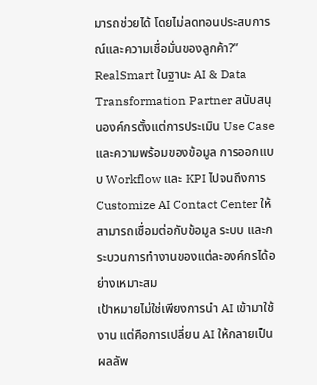มารถช่วยได้ โดยไม่ลดทอนประสบการณ์และความเชื่อมั่นของลูกค้า?”
RealSmart ในฐานะ AI & Data Transformation Partner สนับสนุนองค์กรตั้งแต่การประเมิน Use Case และความพร้อมของข้อมูล การออกแบบ Workflow และ KPI ไปจนถึงการ Customize AI Contact Center ให้สามารถเชื่อมต่อกับข้อมูล ระบบ และกระบวนการทำงานของแต่ละองค์กรได้อย่างเหมาะสม
เป้าหมายไม่ใช่เพียงการนำ AI เข้ามาใช้งาน แต่คือการเปลี่ยน AI ให้กลายเป็นผลลัพ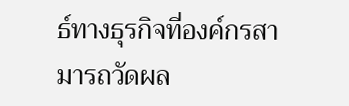ธ์ทางธุรกิจที่องค์กรสามารถวัดผล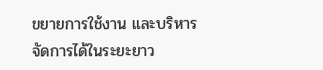ขยายการใช้งาน และบริหารจัดการได้ในระยะยาว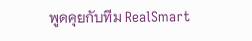พูดคุยกับทีม RealSmart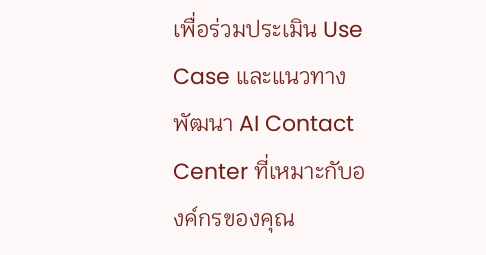เพื่อร่วมประเมิน Use Case และแนวทางพัฒนา AI Contact Center ที่เหมาะกับองค์กรของคุณ